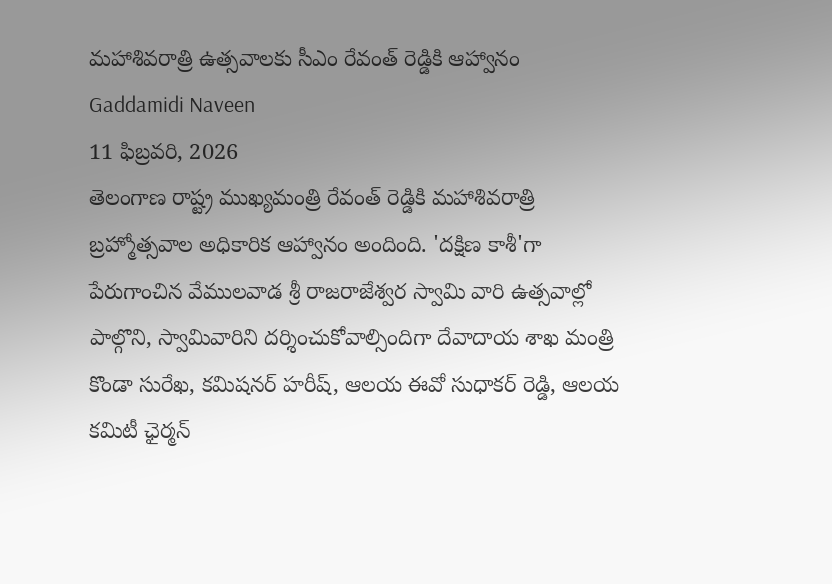మహాశివరాత్రి ఉత్సవాలకు సీఎం రేవంత్ రెడ్డికి ఆహ్వానం
Gaddamidi Naveen
11 ఫిబ్రవరి, 2026
తెలంగాణ రాష్ట్ర ముఖ్యమంత్రి రేవంత్ రెడ్డికి మహాశివరాత్రి బ్రహ్మోత్సవాల అధికారిక ఆహ్వానం అందింది. 'దక్షిణ కాశీ'గా పేరుగాంచిన వేములవాడ శ్రీ రాజరాజేశ్వర స్వామి వారి ఉత్సవాల్లో పాల్గొని, స్వామివారిని దర్శించుకోవాల్సిందిగా దేవాదాయ శాఖ మంత్రి కొండా సురేఖ, కమిషనర్ హరీష్, ఆలయ ఈవో సుధాకర్ రెడ్డి, ఆలయ కమిటీ ఛైర్మన్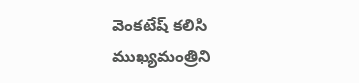వెంకటేష్ కలిసి ముఖ్యమంత్రిని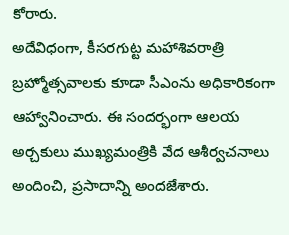కోరారు.
అదేవిధంగా, కీసరగుట్ట మహాశివరాత్రి బ్రహ్మోత్సవాలకు కూడా సీఎంను అధికారికంగా ఆహ్వానించారు. ఈ సందర్భంగా ఆలయ అర్చకులు ముఖ్యమంత్రికి వేద ఆశీర్వచనాలు అందించి, ప్రసాదాన్ని అందజేశారు.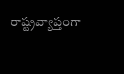రాష్ట్రవ్యాప్తంగా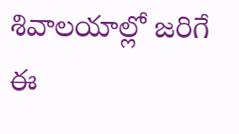శివాలయాల్లో జరిగే ఈ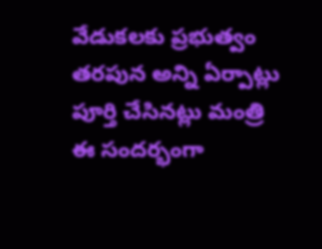వేడుకలకు ప్రభుత్వం తరపున అన్ని ఏర్పాట్లు పూర్తి చేసినట్లు మంత్రి ఈ సందర్భంగా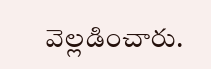వెల్లడించారు.